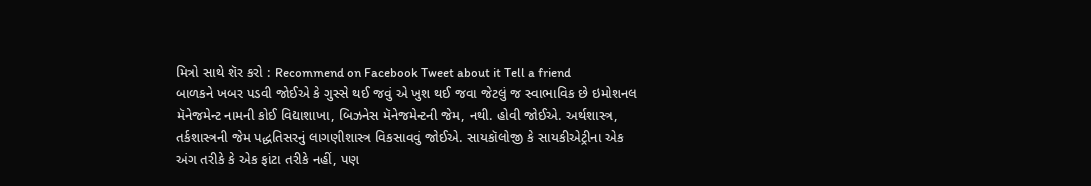મિત્રો સાથે શૅર કરો : Recommend on Facebook Tweet about it Tell a friend
બાળકને ખબર પડવી જોઈએ કે ગુસ્સે થઈ જવું એ ખુશ થઈ જવા જેટલું જ સ્વાભાવિક છે ઇમોશનલ મૅનેજમેન્ટ નામની કોઈ વિદ્યાશાખા, બિઝનેસ મૅનેજમેન્ટની જેમ, નથી. હોવી જોઈએ. અર્થશાસ્ત્ર, તર્કશાસ્ત્રની જેમ પદ્ધતિસરનું લાગણીશાસ્ત્ર વિકસાવવું જોઈએ. સાયકૉલોજી કે સાયકીએટ્રીના એક અંગ તરીકે કે એક ફાંટા તરીકે નહીં, પણ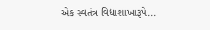એક સ્વતંત્ર વિદ્યાશાખારૂપે...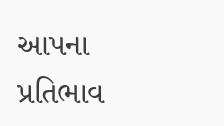આપના પ્રતિભાવ